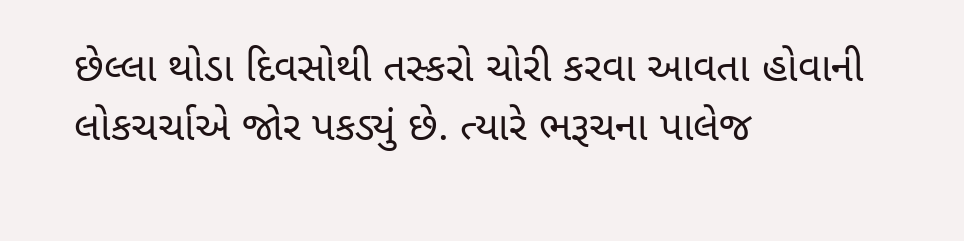છેલ્લા થોડા દિવસોથી તસ્કરો ચોરી કરવા આવતા હોવાની લોકચર્ચાએ જોર પકડ્યું છે. ત્યારે ભરૂચના પાલેજ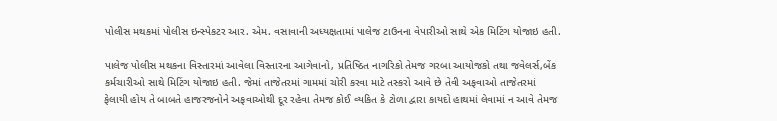પોલીસ મથકમાં પોલીસ ઇન્સ્પેકટર આર. એમ. વસાવાની અધ્યક્ષતામાં પાલેજ ટાઉનના વેપારીઓ સાથે એક મિટિંગ યોજાઇ હતી.

પાલેજ પોલીસ મથકના વિસ્તારમાં આવેલા વિસ્તારના આગેવાનો, પ્રતિષ્ઠિત નાગરિકો તેમજ ગરબા આયોજકો તથા જવેલર્સ,બેંક કર્મચારીઓ સાથે મિટિંગ યોજાઇ હતી. જેમાં તાજેતરમાં ગામમાં ચોરી કરવા માટે તસ્કરો આવે છે તેવી અફવાઓ તાજેતરમાં ફેલાયી હોય તે બાબતે હાજરજનોને અફવાઓથી દૂર રહેવા તેમજ કોઈ વ્યકિત કે ટોળા દ્વારા કાયદો હાથમાં લેવામાં ન આવે તેમજ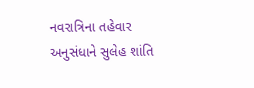નવરાત્રિના તહેવાર અનુસંધાને સુલેહ શાંતિ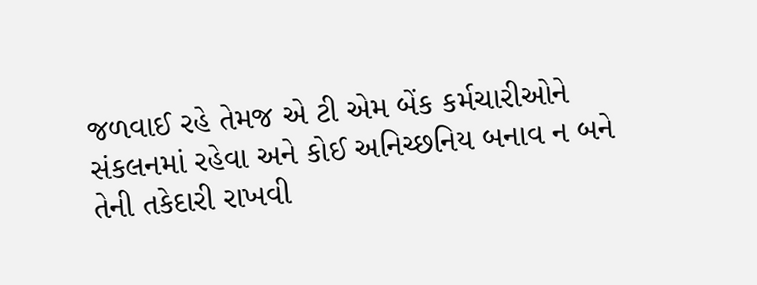જળવાઈ રહે તેમજ એ ટી એમ બેંક કર્મચારીઓને સંકલનમાં રહેવા અને કોઈ અનિચ્છનિય બનાવ ન બને તેની તકેદારી રાખવી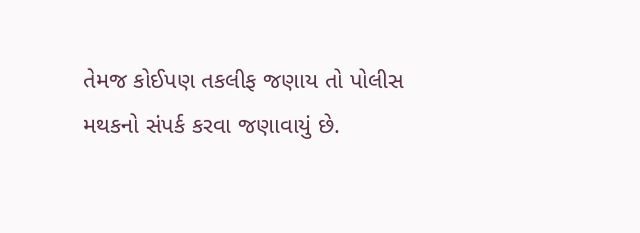તેમજ કોઈપણ તકલીફ જણાય તો પોલીસ મથકનો સંપર્ક કરવા જણાવાયું છે.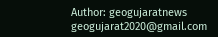Author: geogujaratnews
geogujarat2020@gmail.com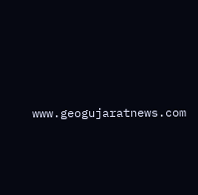www.geogujaratnews.com